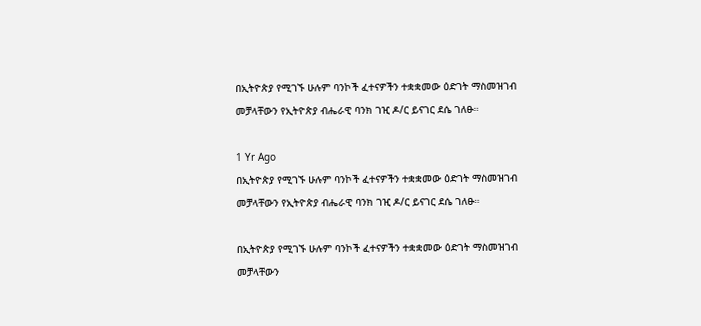በኢትዮጵያ የሚገኙ ሁሉም ባንኮች ፈተናዎችን ተቋቋመው ዕድገት ማስመዝገብ መቻላቸውን የኢትዮጵያ ብሔራዊ ባንክ ገዢ ዶ/ር ይናገር ደሴ ገለፁ።

1 Yr Ago
በኢትዮጵያ የሚገኙ ሁሉም ባንኮች ፈተናዎችን ተቋቋመው ዕድገት ማስመዝገብ መቻላቸውን የኢትዮጵያ ብሔራዊ ባንክ ገዢ ዶ/ር ይናገር ደሴ ገለፁ።

በኢትዮጵያ የሚገኙ ሁሉም ባንኮች ፈተናዎችን ተቋቋመው ዕድገት ማስመዝገብ መቻላቸውን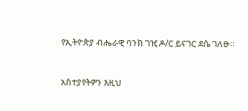የኢትዮጵያ ብሔራዊ ባንክ ገዢ ዶ/ር ይናገር ደሴ ገለፁ።


አስተያየትዎን እዚህ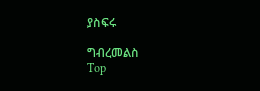ያስፍሩ

ግብረመልስ
Top